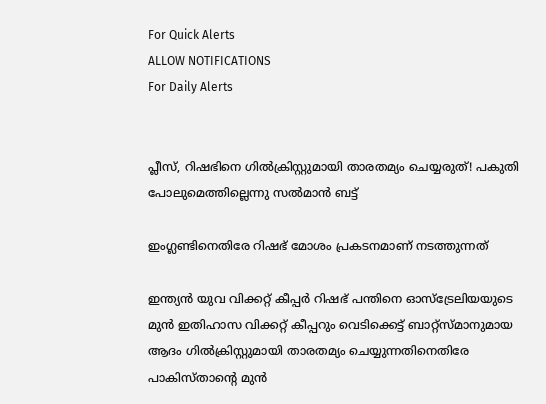For Quick Alerts
ALLOW NOTIFICATIONS
For Daily Alerts


പ്ലീസ്, റിഷഭിനെ ഗില്‍ക്രിസ്റ്റുമായി താരതമ്യം ചെയ്യരുത്! പകുതി പോലുമെത്തില്ലെന്നു സല്‍മാന്‍ ബട്ട്

ഇംഗ്ലണ്ടിനെതിരേ റിഷഭ് മോശം പ്രകടനമാണ് നടത്തുന്നത്

ഇന്ത്യന്‍ യുവ വിക്കറ്റ് കീപ്പര്‍ റിഷഭ് പന്തിനെ ഓസ്‌ട്രേലിയയുടെ മുന്‍ ഇതിഹാസ വിക്കറ്റ് കീപ്പറും വെടിക്കെട്ട് ബാറ്റ്‌സ്മാനുമായ ആദം ഗില്‍ക്രിസ്റ്റുമായി താരതമ്യം ചെയ്യുന്നതിനെതിരേ പാകിസ്താന്റെ മുന്‍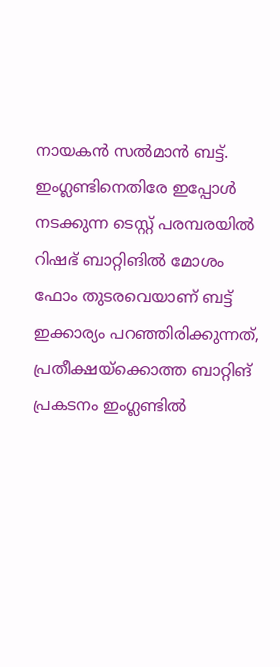നായകന്‍ സല്‍മാന്‍ ബട്ട്. ഇംഗ്ലണ്ടിനെതിരേ ഇപ്പോള്‍ നടക്കുന്ന ടെസ്റ്റ് പരമ്പരയില്‍ റിഷഭ് ബാറ്റിങില്‍ മോശം ഫോം തുടരവെയാണ് ബട്ട് ഇക്കാര്യം പറഞ്ഞിരിക്കുന്നത്, പ്രതീക്ഷയ്‌ക്കൊത്ത ബാറ്റിങ് പ്രകടനം ഇംഗ്ലണ്ടില്‍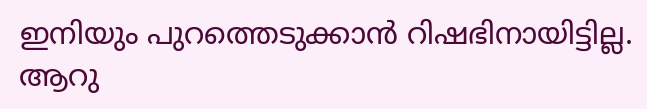ഇനിയും പുറത്തെടുക്കാന്‍ റിഷഭിനായിട്ടില്ല. ആറു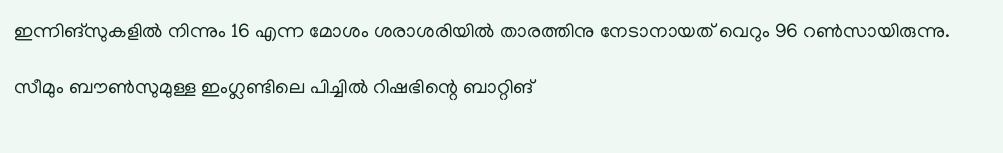ഇന്നിങ്‌സുകളില്‍ നിന്നും 16 എന്ന മോശം ശരാശരിയില്‍ താരത്തിനു നേടാനായത് വെറും 96 റണ്‍സായിരുന്നു.

സീമും ബൗണ്‍സുമുള്ള ഇംഗ്ലണ്ടിലെ പിച്ചില്‍ റിഷഭിന്റെ ബാറ്റിങ്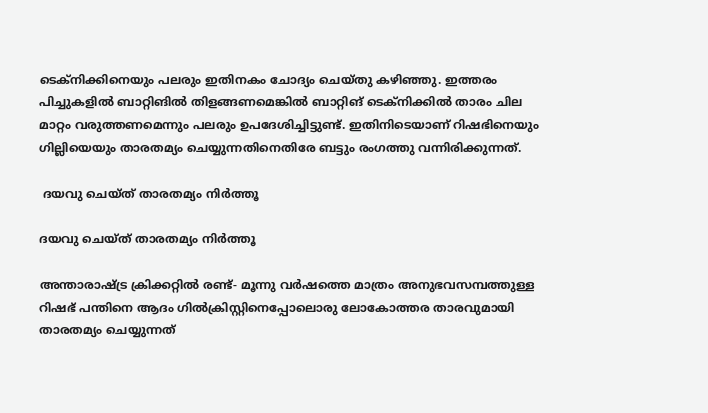ടെക്‌നിക്കിനെയും പലരും ഇതിനകം ചോദ്യം ചെയ്തു കഴിഞ്ഞു. ഇത്തരം പിച്ചുകളില്‍ ബാറ്റിങില്‍ തിളങ്ങണമെങ്കില്‍ ബാറ്റിങ് ടെക്‌നിക്കില്‍ താരം ചില മാറ്റം വരുത്തണമെന്നും പലരും ഉപദേശിച്ചിട്ടുണ്ട്. ഇതിനിടെയാണ് റിഷഭിനെയും ഗില്ലിയെയും താരതമ്യം ചെയ്യുന്നതിനെതിരേ ബട്ടും രംഗത്തു വന്നിരിക്കുന്നത്.

 ദയവു ചെയ്ത് താരതമ്യം നിര്‍ത്തൂ

ദയവു ചെയ്ത് താരതമ്യം നിര്‍ത്തൂ

അന്താരാഷ്ട്ര ക്രിക്കറ്റില്‍ രണ്ട്- മൂന്നു വര്‍ഷത്തെ മാത്രം അനുഭവസമ്പത്തുള്ള റിഷഭ് പന്തിനെ ആദം ഗില്‍ക്രിസ്റ്റിനെപ്പോലൊരു ലോകോത്തര താരവുമായി താരതമ്യം ചെയ്യുന്നത്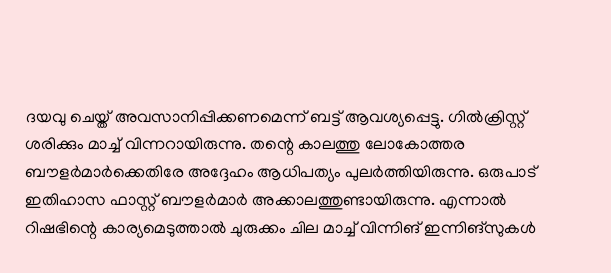ദയവു ചെയ്ത് അവസാനിപ്പിക്കണമെന്ന് ബട്ട് ആവശ്യപ്പെട്ടു. ഗില്‍ക്രിസ്റ്റ് ശരിക്കും മാച്ച് വിന്നറായിരുന്നു. തന്റെ കാലത്തു ലോകോത്തര ബൗളര്‍മാര്‍ക്കെതിരേ അദ്ദേഹം ആധിപത്യം പുലര്‍ത്തിയിരുന്നു. ഒരുപാട് ഇതിഹാസ ഫാസ്റ്റ് ബൗളര്‍മാര്‍ അക്കാലത്തുണ്ടായിരുന്നു. എന്നാല്‍ റിഷഭിന്റെ കാര്യമെടുത്താല്‍ ചുരുക്കം ചില മാച്ച് വിന്നിങ് ഇന്നിങ്‌സുകള്‍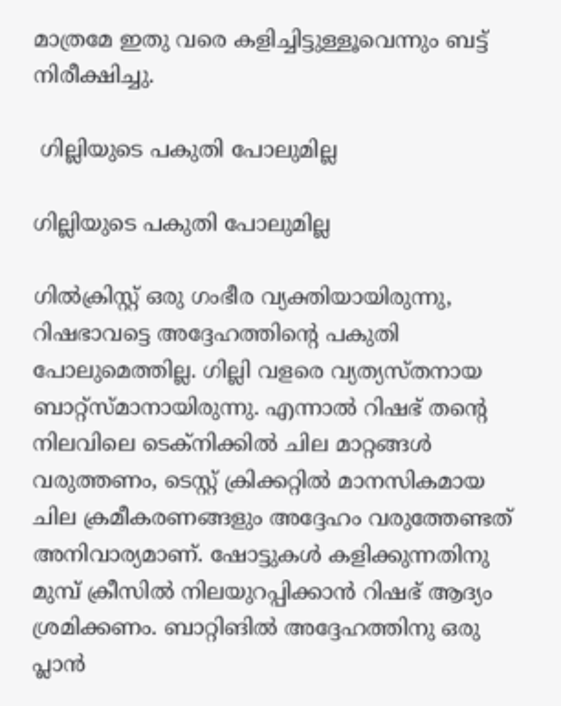മാത്രമേ ഇതു വരെ കളിച്ചിട്ടുള്ളൂവെന്നും ബട്ട് നിരീക്ഷിച്ചു.

 ഗില്ലിയുടെ പകുതി പോലുമില്ല

ഗില്ലിയുടെ പകുതി പോലുമില്ല

ഗില്‍ക്രിസ്റ്റ് ഒരു ഗംഭീര വ്യക്തിയായിരുന്നു, റിഷഭാവട്ടെ അദ്ദേഹത്തിന്റെ പകുതി പോലുമെത്തില്ല. ഗില്ലി വളരെ വ്യത്യസ്തനായ ബാറ്റ്‌സ്മാനായിരുന്നു. എന്നാല്‍ റിഷഭ് തന്റെ നിലവിലെ ടെക്‌നിക്കില്‍ ചില മാറ്റങ്ങള്‍ വരുത്തണം, ടെസ്റ്റ് ക്രിക്കറ്റില്‍ മാനസികമായ ചില ക്രമീകരണങ്ങളും അദ്ദേഹം വരുത്തേണ്ടത് അനിവാര്യമാണ്. ഷോട്ടുകള്‍ കളിക്കുന്നതിനു മുമ്പ് ക്രീസില്‍ നിലയുറപ്പിക്കാന്‍ റിഷഭ് ആദ്യം ശ്രമിക്കണം. ബാറ്റിങില്‍ അദ്ദേഹത്തിനു ഒരു പ്ലാന്‍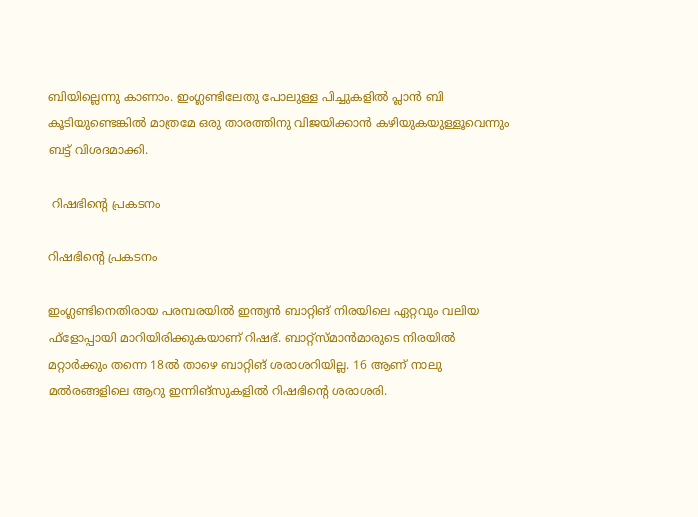ബിയില്ലെന്നു കാണാം. ഇംഗ്ലണ്ടിലേതു പോലുള്ള പിച്ചുകളില്‍ പ്ലാന്‍ ബി കൂടിയുണ്ടെങ്കില്‍ മാത്രമേ ഒരു താരത്തിനു വിജയിക്കാന്‍ കഴിയുകയുള്ളൂവെന്നും ബട്ട് വിശദമാക്കി.

 റിഷഭിന്റെ പ്രകടനം

റിഷഭിന്റെ പ്രകടനം

ഇംഗ്ലണ്ടിനെതിരായ പരമ്പരയില്‍ ഇന്ത്യന്‍ ബാറ്റിങ് നിരയിലെ ഏറ്റവും വലിയ ഫ്‌ളോപ്പായി മാറിയിരിക്കുകയാണ് റിഷഭ്. ബാറ്റ്‌സ്മാന്‍മാരുടെ നിരയില്‍ മറ്റാര്‍ക്കും തന്നെ 18ല്‍ താഴെ ബാറ്റിങ് ശരാശറിയില്ല. 16 ആണ് നാലു മല്‍രങ്ങളിലെ ആറു ഇന്നിങ്‌സുകളില്‍ റിഷഭിന്റെ ശരാശരി.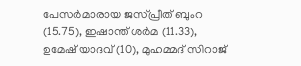പേസര്‍മാരായ ജസ്പ്രീത് ബുംറ (15.75), ഇഷാന്ത് ശര്‍മ (11.33), ഉമേഷ് യാദവ് (10), മുഹമ്മദ് സിറാജ്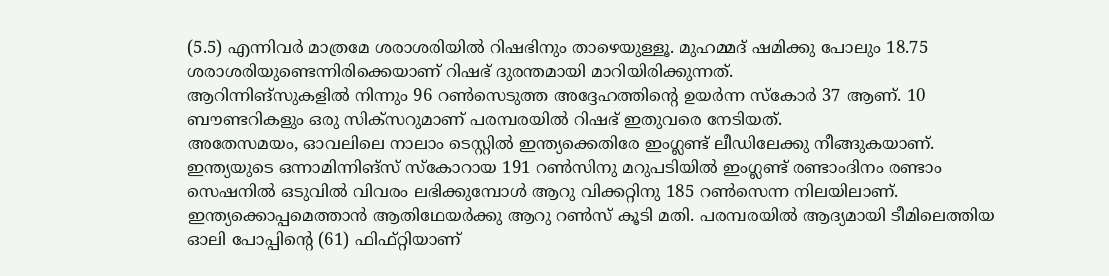(5.5) എന്നിവര്‍ മാത്രമേ ശരാശരിയില്‍ റിഷഭിനും താഴെയുള്ളൂ. മുഹമ്മദ് ഷമിക്കു പോലും 18.75 ശരാശരിയുണ്ടെന്നിരിക്കെയാണ് റിഷഭ് ദുരന്തമായി മാറിയിരിക്കുന്നത്.
ആറിന്നിങ്‌സുകളില്‍ നിന്നും 96 റണ്‍സെടുത്ത അദ്ദേഹത്തിന്റെ ഉയര്‍ന്ന സ്‌കോര്‍ 37 ആണ്. 10 ബൗണ്ടറികളും ഒരു സിക്‌സറുമാണ് പരമ്പരയില്‍ റിഷഭ് ഇതുവരെ നേടിയത്.
അതേസമയം, ഓവലിലെ നാലാം ടെസ്റ്റില്‍ ഇന്ത്യക്കെതിരേ ഇംഗ്ലണ്ട് ലീഡിലേക്കു നീങ്ങുകയാണ്. ഇന്ത്യയുടെ ഒന്നാമിന്നിങ്‌സ് സ്‌കോറായ 191 റണ്‍സിനു മറുപടിയില്‍ ഇംഗ്ലണ്ട് രണ്ടാംദിനം രണ്ടാം സെഷനില്‍ ഒടുവില്‍ വിവരം ലഭിക്കുമ്പോള്‍ ആറു വിക്കറ്റിനു 185 റണ്‍സെന്ന നിലയിലാണ്. ഇന്ത്യക്കൊപ്പമെത്താന്‍ ആതിഥേയര്‍ക്കു ആറു റണ്‍സ് കൂടി മതി. പരമ്പരയില്‍ ആദ്യമായി ടീമിലെത്തിയ ഓലി പോപ്പിന്റെ (61) ഫിഫ്റ്റിയാണ്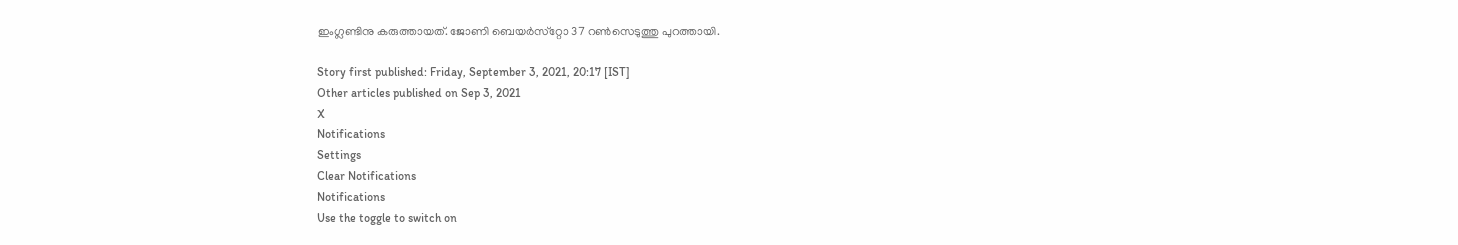ഇംഗ്ലണ്ടിനു കരുത്തായത്. ജോണി ബെയര്‍സ്‌റ്റോ 37 റണ്‍സെടുത്തു പുറത്തായി.

Story first published: Friday, September 3, 2021, 20:17 [IST]
Other articles published on Sep 3, 2021
X
Notifications
Settings
Clear Notifications
Notifications
Use the toggle to switch on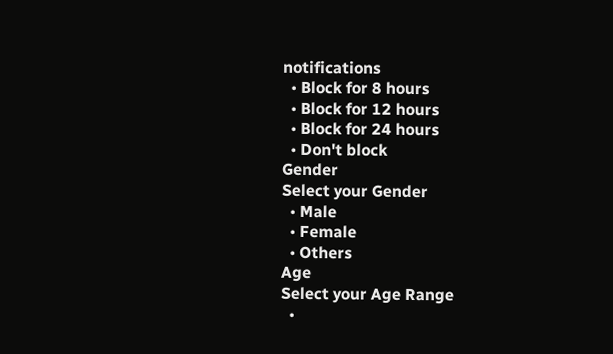notifications
  • Block for 8 hours
  • Block for 12 hours
  • Block for 24 hours
  • Don't block
Gender
Select your Gender
  • Male
  • Female
  • Others
Age
Select your Age Range
  •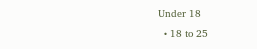Under 18
  • 18 to 25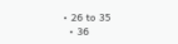• 26 to 35
  • 36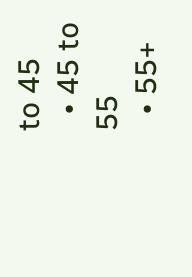to 45
  • 45 to 55
  • 55+